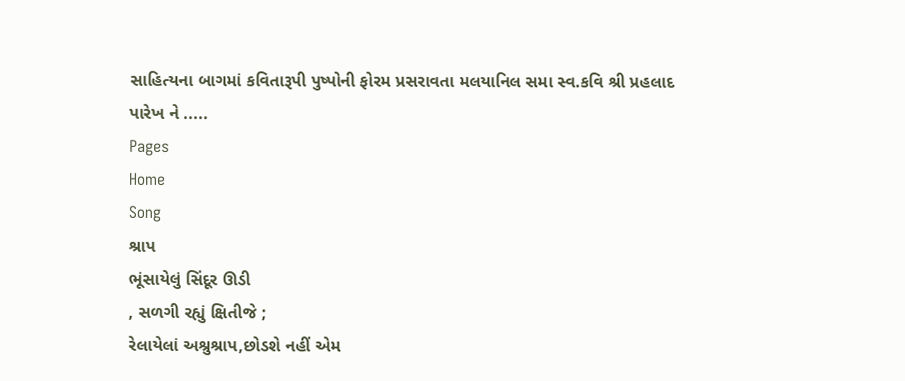સાહિત્યના બાગમાં કવિતારૂપી પુષ્પોની ફોરમ પ્રસરાવતા મલયાનિલ સમા સ્વ.કવિ શ્રી પ્રહલાદ પારેખ ને .....
Pages
Home
Song
શ્રાપ
ભૂંસાયેલું સિંદૂર ઊડી
, સળગી રહ્યું ક્ષિતીજે ;
રેલાયેલાં અશ્રુશ્રાપ,છોડશે નહીં એમ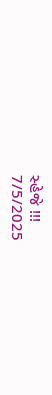સ્હેજે !!!
7/5/2025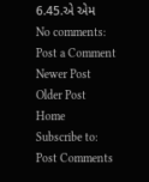6.45.એ એમ
No comments:
Post a Comment
Newer Post
Older Post
Home
Subscribe to:
Post Comments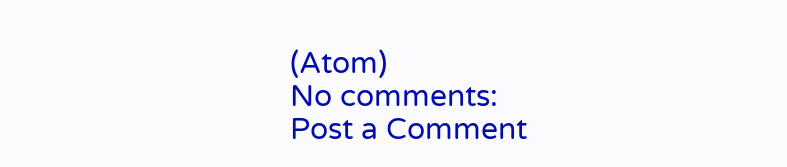(Atom)
No comments:
Post a Comment